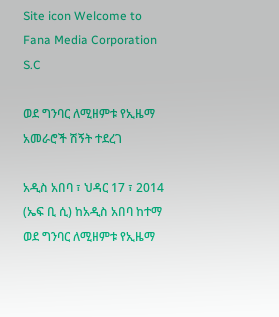Site icon Welcome to Fana Media Corporation S.C

ወደ ግንባር ለሚዘምቱ የኢዜማ አመራሮች ሽኝት ተደረገ

አዲስ አበባ ፣ ህዳር 17 ፣ 2014 (ኤፍ ቢ ሲ) ከአዲስ አበባ ከተማ ወደ ግንባር ለሚዘምቱ የኢዜማ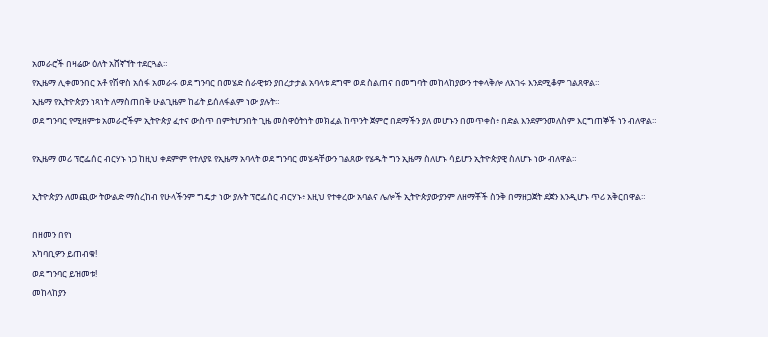አመራሮች በዛሬው ዕለት አሸኛኘት ተደርጓል።
የኢዜማ ሊቀመንበር አቶ የሽዋስ አሰፋ አመራሩ ወደ ግንባር በመሄድ ሰራዊቱን ያበረታታል አባላቱ ደግሞ ወደ ስልጠና በመግባት መከላከያውን ተቀላቅሎ ለአገሩ እንደሚቆም ገልጸዋል።
ኢዜማ የኢትዮጵያን ነጻነት ለማስጠበቅ ሁልጊዜም ከፊት ይሰለፋልም ነው ያሉት።
ወደ ግንባር የሚዘምቱ አመራሮችም ኢትዮጵያ ፈተና ውስጥ በምትሆንበት ጊዜ መስዋዕትነት መክፈል ከጥንት ጀምሮ በደማችን ያለ መሆኑን በመጥቀስ፥ በድል እንደምንመለስም እርግጠኞች ነን ብለዋል።

የኢዜማ መሪ ፕሮፌሰር ብርሃኑ ነጋ ከዚህ ቀደምም የተለያዩ የኢዜማ አባላት ወደ ግንባር መሄዳቸውን ገልጸው የሄዱት ግን ኢዜማ ስለሆኑ ሳይሆን ኢትዮጵያዊ ስለሆኑ ነው ብለዋል።

ኢትዮጵያን ለመጪው ትውልድ ማስረከብ የሁላችንም ግዴታ ነው ያሉት ፕሮፌሰር ብርሃኑ፥ እዚህ የተቀረው አባልና ሌሎች ኢትዮጵያውያንም ለዘማቾች ስንቅ በማዘጋጀት ደጀን እንዲሆኑ ጥሪ አቅርበዋል።

በዘመን በየነ
አካባቢዎን ይጠብቁ!
ወደ ግንባር ይዝመቱ!
መከላከያን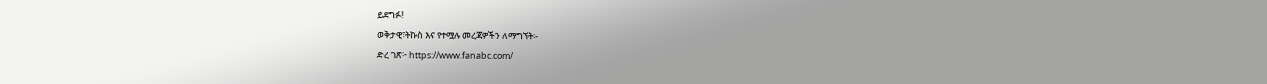ይደግፉ!
ወቅታዊ፣ትኩስ እና የተሟሉ መረጃዎችን ለማግኘት፡-
ድረ ገጽ፦ https://www.fanabc.com/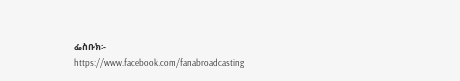ፌስቡክ፡- https://www.facebook.com/fanabroadcasting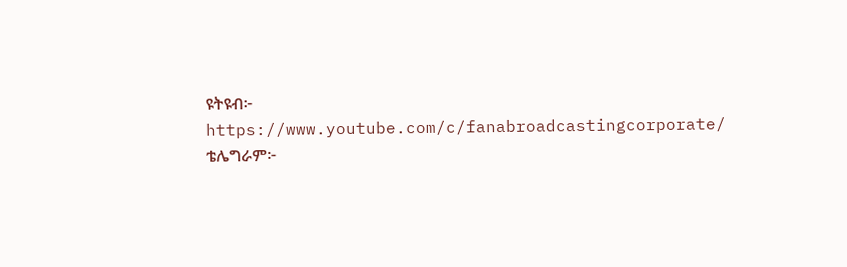ዩትዩብ፦ https://www.youtube.com/c/fanabroadcastingcorporate/
ቴሌግራም፦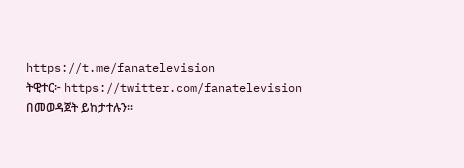https://t.me/fanatelevision
ትዊተር፦ https://twitter.com/fanatelevision በመወዳጀት ይከታተሉን፡፡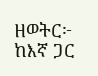ዘወትር፦ ከእኛ ጋር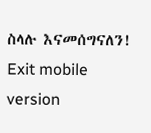ስላሉ እናመሰግናለን!
Exit mobile version